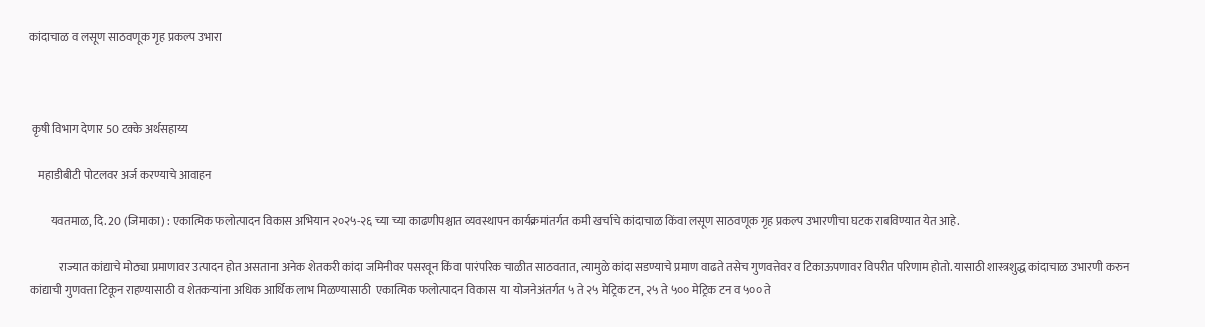कांदाचाळ व लसूण साठवणूक गृह प्रकल्प उभारा



 कृषी विभाग देणार 50 टक्के अर्थसहाय्य

    महाडीबीटी पोटलवर अर्ज करण्याचे आवाहन

         यवतमाळ, दि. 20 (जिमाका) : एकात्मिक फलोत्पादन विकास अभियान २०२५-२६ च्या च्या काढणीपश्चात व्यवस्थापन कार्यक्रमांतर्गत कमी खर्चाचे कांदाचाळ किंवा लसूण साठवणूक गृह प्रकल्प उभारणीचा घटक राबविण्यात येत आहे.

             राज्यात कांद्याचे मोठ्या प्रमाणावर उत्पादन होत असताना अनेक शेतकरी कांदा जमिनीवर पसरवून किंवा पारंपरिक चाळीत साठवतात, त्यामुळे कांदा सडण्याचे प्रमाण वाढते तसेच गुणवत्तेवर व टिकाऊपणावर विपरीत परिणाम होतो. यासाठी शास्त्रशुद्ध कांदाचाळ उभारणी करुन कांद्याची गुणवत्ता टिकून राहण्यासाठी व शेतकऱ्यांना अधिक आर्थिक लाभ मिळण्यासाठी  एकात्मिक फलोत्पादन विकास  या योजनेअंतर्गत ५ ते २५ मेट्रिक टन, २५ ते ५०० मेट्रिक टन व ५०० ते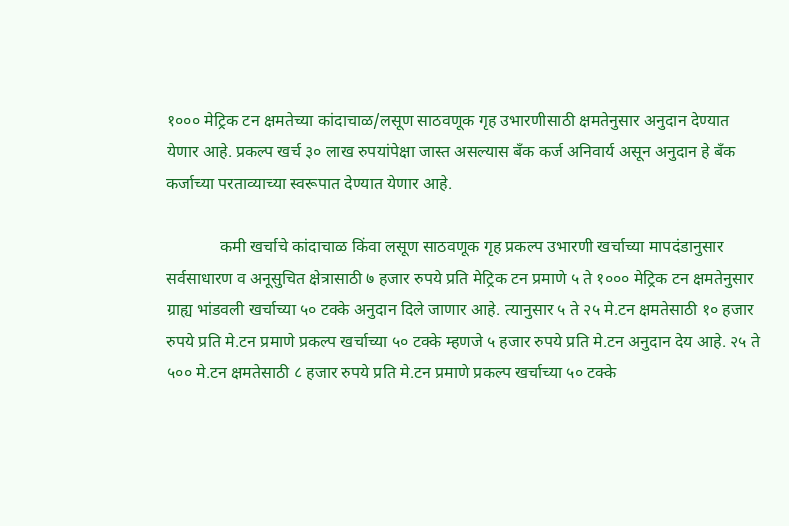१००० मेट्रिक टन क्षमतेच्या कांदाचाळ/लसूण साठवणूक गृह उभारणीसाठी क्षमतेनुसार अनुदान देण्यात येणार आहे. प्रकल्प खर्च ३० लाख रुपयांपेक्षा जास्त असल्यास बँक कर्ज अनिवार्य असून अनुदान हे बँक कर्जाच्या परताव्याच्या स्वरूपात देण्यात येणार आहे.

             कमी खर्चाचे कांदाचाळ किंवा लसूण साठवणूक गृह प्रकल्प उभारणी खर्चाच्या मापदंडानुसार सर्वसाधारण व अनूसुचित क्षेत्रासाठी ७ हजार रुपये प्रति मेट्रिक टन प्रमाणे ५ ते १००० मेट्रिक टन क्षमतेनुसार ग्राह्य भांडवली खर्चाच्या ५० टक्के अनुदान दिले जाणार आहे. त्यानुसार ५ ते २५ मे.टन क्षमतेसाठी १० हजार रुपये प्रति मे.टन प्रमाणे प्रकल्प खर्चाच्या ५० टक्के म्हणजे ५ हजार रुपये प्रति मे.टन अनुदान देय आहे. २५ ते ५०० मे.टन क्षमतेसाठी ८ हजार रुपये प्रति मे.टन प्रमाणे प्रकल्प खर्चाच्या ५० टक्के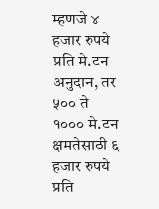म्हणजे ४ हजार रुपये प्रति मे.टन अनुदान, तर ५०० ते १००० मे.टन क्षमतेसाठी ६ हजार रुपये प्रति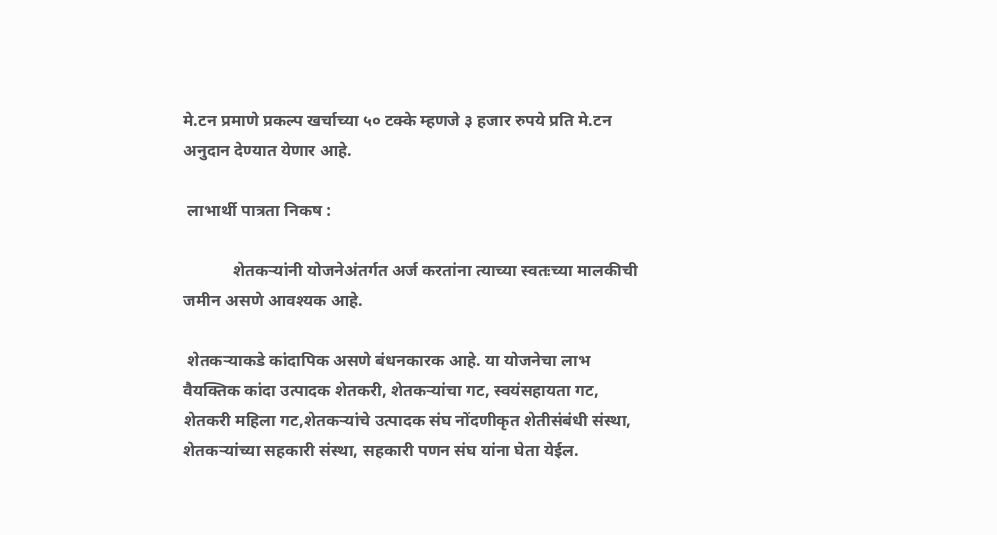मे.टन प्रमाणे प्रकल्प खर्चाच्या ५० टक्के म्हणजे ३ हजार रुपये प्रति मे.टन अनुदान देण्यात येणार आहे.

 लाभार्थी पात्रता निकष :

            शेतकऱ्यांनी योजनेअंतर्गत अर्ज करतांना त्याच्या स्वतःच्या मालकीची जमीन असणे आवश्यक आहे.

 शेतकऱ्याकडे कांदापिक असणे बंधनकारक आहे. या योजनेचा लाभ वैयक्तिक कांदा उत्पादक शेतकरी, शेतकऱ्यांचा गट, स्वयंसहायता गट, शेतकरी महिला गट,शेतकऱ्यांचे उत्पादक संघ नोंदणीकृत शेतीसंबंधी संस्था, शेतकऱ्यांच्या सहकारी संस्था, सहकारी पणन संघ यांना घेता येईल.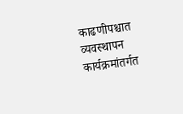काढणीपश्चात व्यवस्थापन कार्यक्रमांतर्गत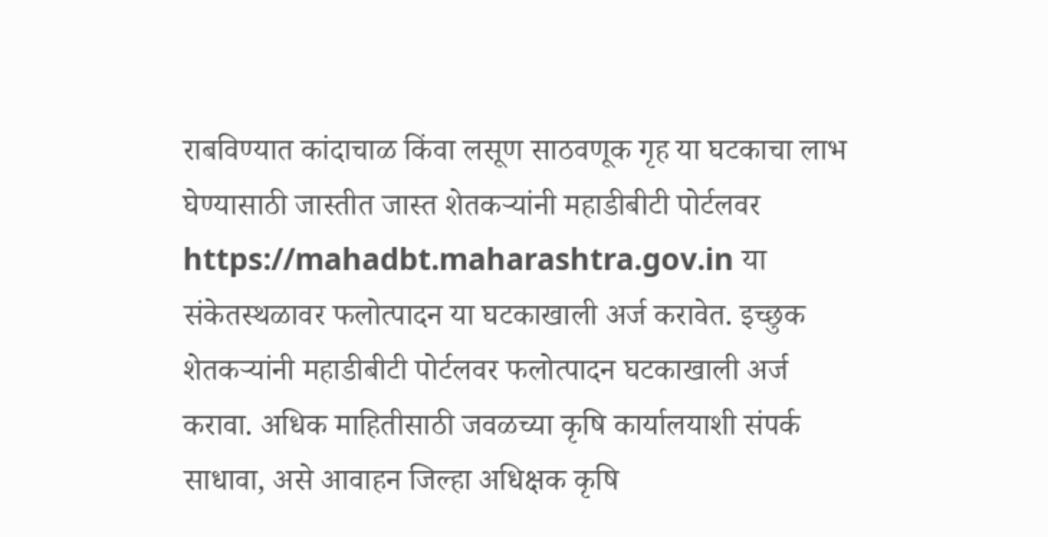राबविण्यात कांदाचाळ किंवा लसूण साठवणूक गृह या घटकाचा लाभ घेण्यासाठी जास्तीत जास्त शेतकऱ्यांनी महाडीबीटी पोर्टलवर  https://mahadbt.maharashtra.gov.in या संकेतस्थळावर फलोत्पादन या घटकाखाली अर्ज करावेत. इच्छुक शेतकऱ्यांनी महाडीबीटी पोर्टलवर फलोत्पादन घटकाखाली अर्ज करावा. अधिक माहितीसाठी जवळच्या कृषि कार्यालयाशी संपर्क साधावा, असे आवाहन जिल्हा अधिक्षक कृषि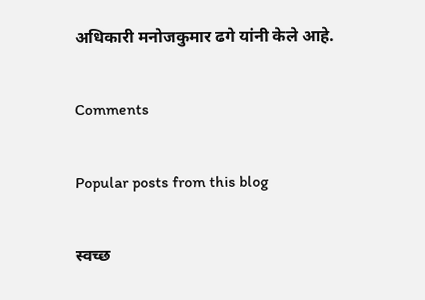अधिकारी मनोजकुमार ढगे यांनी केले आहे.

Comments

Popular posts from this blog

स्वच्छ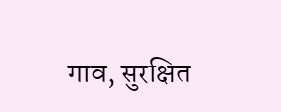गाव, सुरक्षित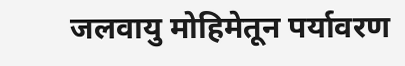जलवायु मोहिमेतून पर्यावरण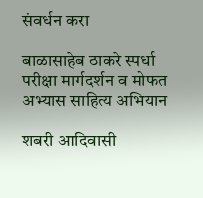संवर्धन करा

बाळासाहेब ठाकरे स्पर्धा परीक्षा मार्गदर्शन व मोफत अभ्यास साहित्य अभियान

शबरी आदिवासी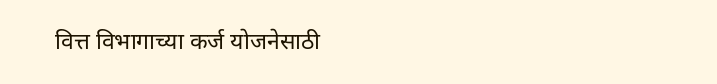वित्त विभागाच्या कर्ज योजनेसाठी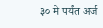३० मे पर्यंत अर्ज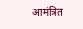आमंत्रित